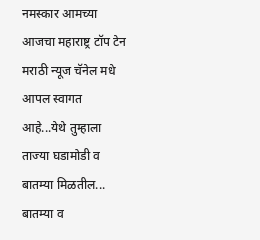नमस्कार आमच्या आजचा महाराष्ट्र टॉप टेन मराठी न्यूज चॅनेल मधे आपल स्वागत आहे...येथे तुम्हाला ताज्या घडामोडी व बातम्या मिळतील... बातम्या व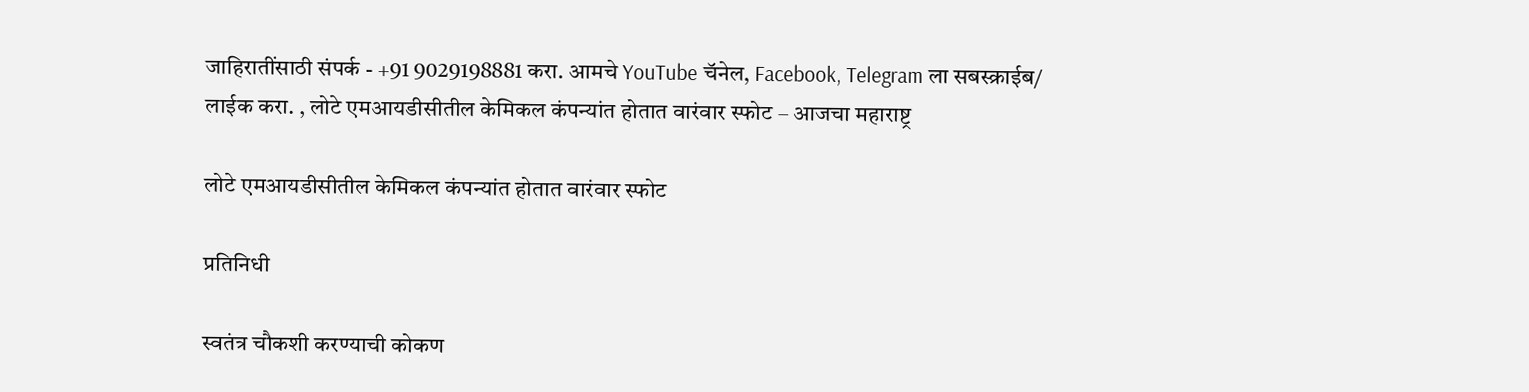जाहिरातींसाठी संपर्क - +91 9029198881 करा. आमचे YouTube चॅनेल, Facebook, Telegram ला सबस्क्राईब/ लाईक करा. , लोटे एमआयडीसीतील केमिकल कंपन्यांत होतात वारंवार स्फोट – आजचा महाराष्ट्र

लोटे एमआयडीसीतील केमिकल कंपन्यांत होतात वारंवार स्फोट

प्रतिनिधी

स्वतंत्र चौकशी करण्याची कोकण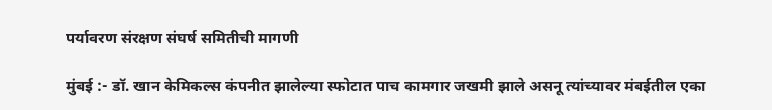पर्यावरण संरक्षण संघर्ष समितीची मागणी

मुंबई :- डॉ. खान केमिकल्स कंपनीत झालेल्या स्फोटात पाच कामगार जखमी झाले असनू त्यांच्यावर मंबईतील एका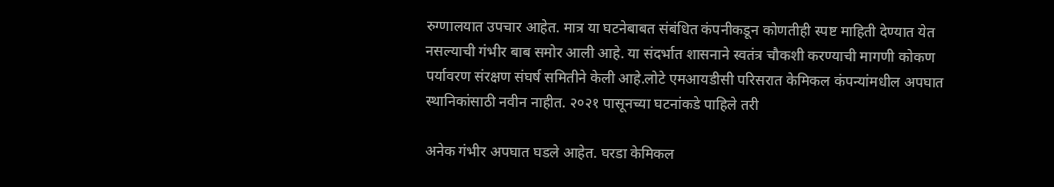रुग्णालयात उपचार आहेत. मात्र या घटनेबाबत संबंधित कंपनीकडून कोणतीही स्पष्ट माहिती देण्यात येत नसल्याची गंभीर बाब समोर आली आहे. या संदर्भात शासनाने स्वतंत्र चौकशी करण्याची मागणी कोकण पर्यावरण संरक्षण संघर्ष समितीने केली आहे.लोटे एमआयडीसी परिसरात केमिकल कंपन्यांमधील अपघात स्थानिकांसाठी नवीन नाहीत. २०२१ पासूनच्या घटनांकडे पाहिले तरी

अनेक गंभीर अपघात घडले आहेत. घरडा केमिकल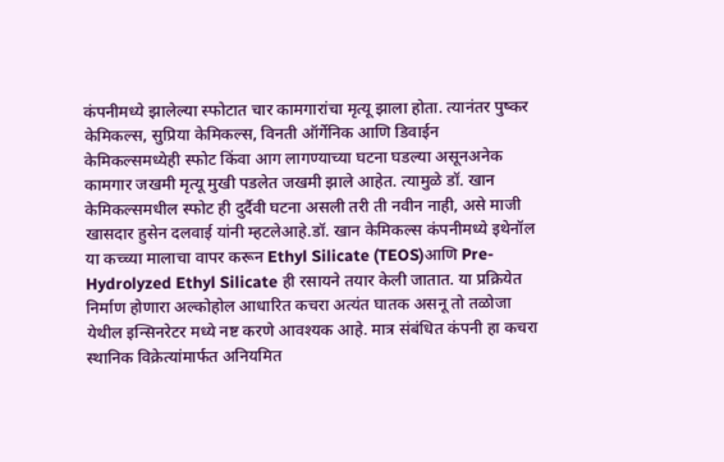कंपनीमध्ये झालेल्या स्फोटात चार कामगारांचा मृत्यू झाला होता. त्यानंतर पुष्कर केमिकल्स, सुप्रिया केमिकल्स, विनती ऑर्गेनिक आणि डिवाईन केमिकल्समध्येही स्फोट किंवा आग लागण्याच्या घटना घडल्या असूनअनेक कामगार जखमी मृत्यू मुखी पडलेत जखमी झाले आहेत. त्यामुळे डॉ. खान केमिकल्समधील स्फोट ही दुर्दैवी घटना असली तरी ती नवीन नाही, असे माजी खासदार हुसेन दलवाई यांनी म्हटलेआहे.डॉ. खान केमिकल्स कंपनीमध्ये इथेनॉल या कच्च्या मालाचा वापर करून Ethyl Silicate (TEOS)आणि Pre-Hydrolyzed Ethyl Silicate ही रसायने तयार केली जातात. या प्रक्रियेत निर्माण होणारा अल्कोहोल आधारित कचरा अत्यंत घातक असनू तो तळोजा येथील इन्सिनरेटर मध्ये नष्ट करणे आवश्यक आहे. मात्र संबंधित कंपनी हा कचरा स्थानिक विक्रेत्यांमार्फत अनियमित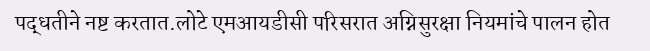पद्धतीने नष्ट करतात.लोटे एमआयडीसी परिसरात अग्निसुरक्षा नियमांचे पालन होत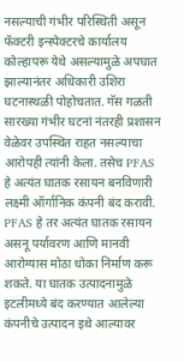नसल्याची गंभीर परिस्थिती असून फॅक्टरी इन्स्पेक्टरचे कार्यालय कोल्हापरू येथे असल्यामुळे अपघात झाल्यानंतर अधिकारी उशिरा घटनास्थळी पोहोचतात. गॅस गळती सारख्या गंभीर घटनां नंतरही प्रशासन वेळेवर उपस्थित राहत नसल्याचा आरोपही त्यांनी केला. तसेच PFAS हे अत्यंत घातक रसायन बनविणारी लक्ष्मी ऑर्गानिक कंपनी बंद करावी. PFAS हे तर अत्यंत घातक रसायन असनू पर्यावरण आणि मानवी आरोग्यास मोठा धोका निर्माण करू शकते. या घातक उत्पादनामुळे इटलीमध्ये बंद करण्यात आलेल्या कंपनीचे उत्पादन इथे आल्यावर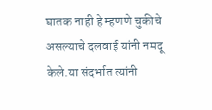घातक नाही हे म्हणणे चुकीचे असल्याचे दलवाई यांनी नमदू केले.या संदर्भात त्यांनी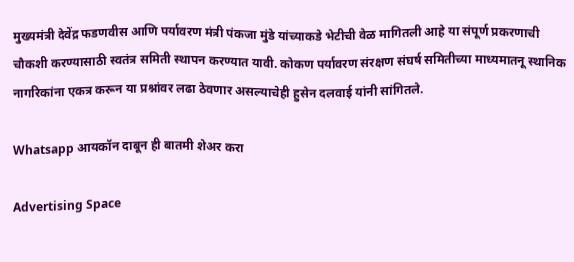मुख्यमंत्री देवेंद्र फडणवीस आणि पर्यावरण मंत्री पंकजा मुंडे यांच्याकडे भेटीची वेळ मागितली आहे या संपूर्ण प्रकरणाची चौकशी करण्यासाठी स्वतंत्र समिती स्थापन करण्यात यावी. कोकण पर्यावरण संरक्षण संघर्ष समितीच्या माध्यमातनू स्थानिक नागरिकांना एकत्र करून या प्रश्नांवर लढा ठेवणार असल्याचेही हुसेन दलवाई यांनी सांगितले.

Whatsapp आयकॉन दाबून ही बातमी शेअर करा

Advertising Space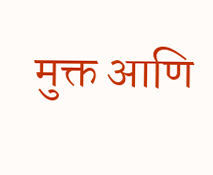मुक्त आणि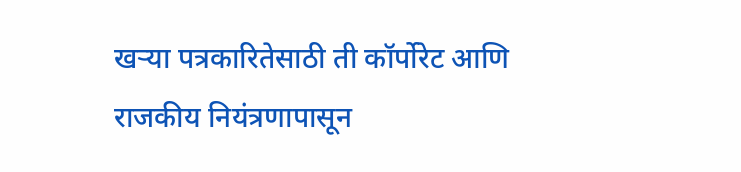खऱ्या पत्रकारितेसाठी ती कॉर्पोरेट आणि राजकीय नियंत्रणापासून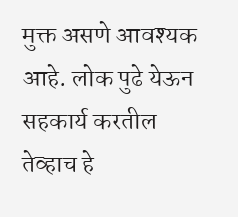मुक्त असणे आवश्यक आहे. लोक पुढे येऊन सहकार्य करतील तेव्हाच हे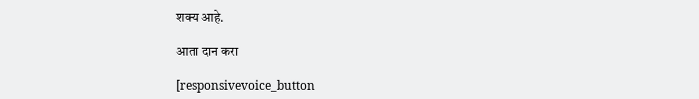शक्य आहे.

आता दान करा

[responsivevoice_button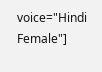voice="Hindi Female"]